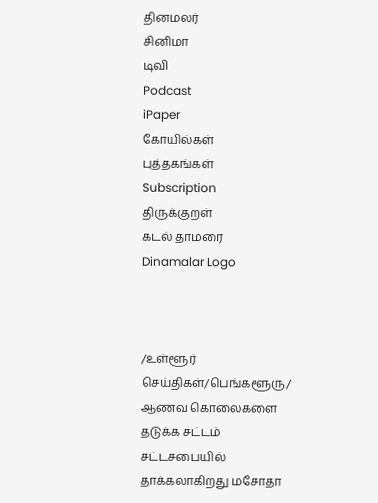தினமலர்
சினிமா
டிவி
Podcast
iPaper
கோயில்கள்
புத்தகங்கள்
Subscription
திருக்குறள்
கடல் தாமரை
Dinamalar Logo



/உள்ளூர் செய்திகள்/பெங்களூரு/ ஆணவ கொலைகளை தடுக்க சட்டம் சட்டசபையில் தாக்கலாகிறது மசோதா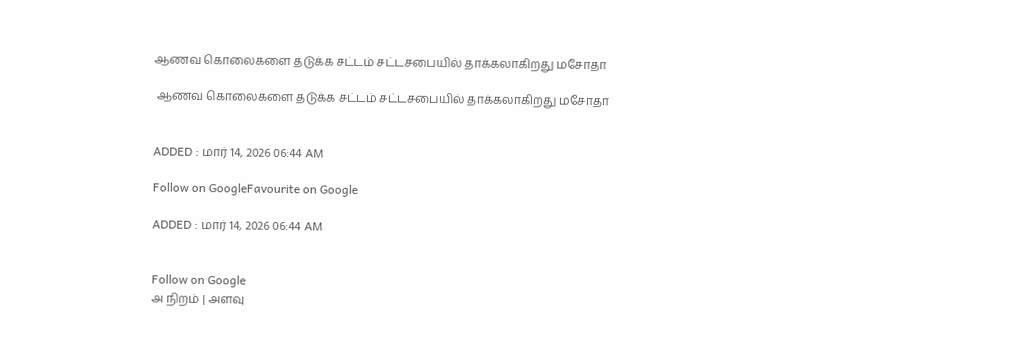ஆணவ கொலைகளை தடுக்க சட்டம் சட்டசபையில் தாக்கலாகிறது மசோதா

 ஆணவ கொலைகளை தடுக்க சட்டம் சட்டசபையில் தாக்கலாகிறது மசோதா


ADDED : மார் 14, 2026 06:44 AM

Follow on GoogleFavourite on Google

ADDED : மார் 14, 2026 06:44 AM


Follow on Google
அ நிறம் | அளவு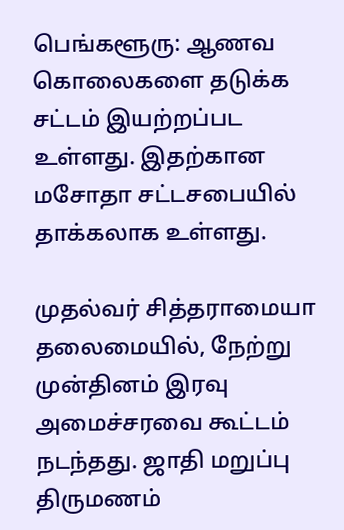பெங்களூரு: ஆணவ கொலைகளை தடுக்க சட்டம் இயற்றப்பட உள்ளது. இதற்கான மசோதா சட்டசபையில் தாக்கலாக உள்ளது.

முதல்வர் சித்தராமையா தலைமையில், நேற்று முன்தினம் இரவு அமைச்சரவை கூட்டம் நடந்தது. ஜாதி மறுப்பு திருமணம்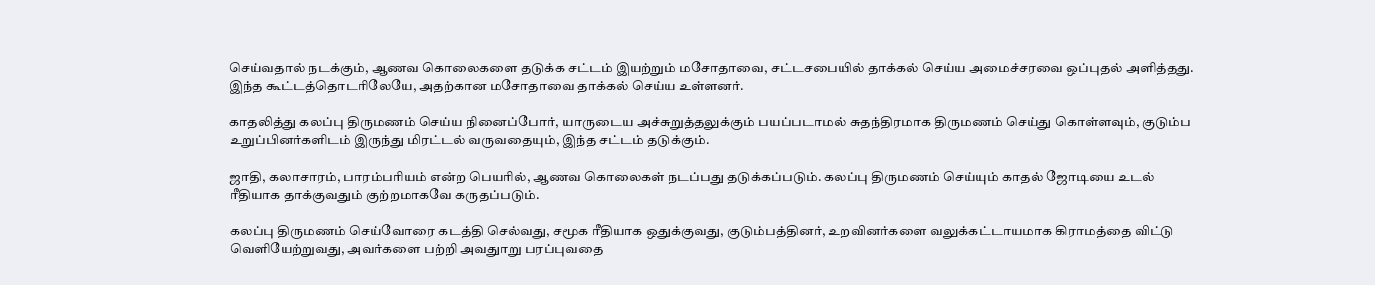செய்வதால் நடக்கும், ஆணவ கொலைகளை தடுக்க சட்டம் இயற்றும் மசோதாவை, சட்டசபையில் தாக்கல் செய்ய அமைச்சரவை ஒப்புதல் அளித்தது. இந்த கூட்டத்தொடரிலேயே, அதற்கான மசோதாவை தாக்கல் செய்ய உள்ளனர்.

காதலித்து கலப்பு திருமணம் செய்ய நினைப்போர், யாருடைய அச்சுறுத்தலுக்கும் பயப்படாமல் சுதந்திரமாக திருமணம் செய்து கொள்ளவும், குடும்ப உறுப்பினர்களிடம் இருந்து மிரட்டல் வருவதையும், இந்த சட்டம் தடுக்கும்.

ஜாதி, கலாசாரம், பாரம்பரியம் என்ற பெயரில், ஆணவ கொலைகள் நடப்பது தடுக்கப்படும். கலப்பு திருமணம் செய்யும் காதல் ஜோடியை உடல் ரீதியாக தாக்குவதும் குற்றமாகவே கருதப்படும்.

கலப்பு திருமணம் செய்வோரை கடத்தி செல்வது, சமூக ரீதியாக ஒதுக்குவது, குடும்பத்தினர், உறவினர்களை வலுக்கட்டாயமாக கிராமத்தை விட்டு வெளியேற்றுவது, அவர்களை பற்றி அவதுாறு பரப்புவதை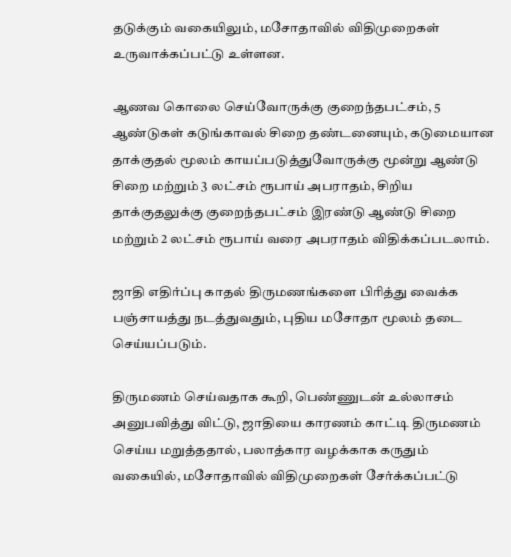தடுக்கும் வகையிலும், மசோதாவில் விதிமுறைகள் உருவாக்கப்பட்டு உள்ளன.

ஆணவ கொலை செய்வோருக்கு குறைந்தபட்சம், 5 ஆண்டுகள் கடுங்காவல் சிறை தண்டனையும், கடுமையான தாக்குதல் மூலம் காயப்படுத்துவோருக்கு மூன்று ஆண்டு சிறை மற்றும் 3 லட்சம் ரூபாய் அபராதம், சிறிய தாக்குதலுக்கு குறைந்தபட்சம் இரண்டு ஆண்டு சிறை மற்றும் 2 லட்சம் ரூபாய் வரை அபராதம் விதிக்கப்படலாம்.

ஜாதி எதிர்ப்பு காதல் திருமணங்களை பிரித்து வைக்க பஞ்சாயத்து நடத்துவதும், புதிய மசோதா மூலம் தடை செய்யப்படும்.

திருமணம் செய்வதாக கூறி, பெண்ணுடன் உல்லாசம் அனுபவித்து விட்டு, ஜாதியை காரணம் காட்டி திருமணம் செய்ய மறுத்ததால், பலாத்கார வழக்காக கருதும் வகையில், மசோதாவில் விதிமுறைகள் சேர்க்கப்பட்டு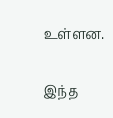உள்ளன.

இந்த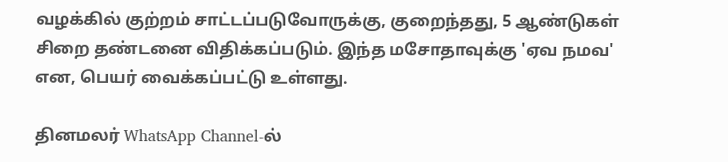வழக்கில் குற்றம் சாட்டப்படுவோருக்கு, குறைந்தது, 5 ஆண்டுகள் சிறை தண்டனை விதிக்கப்படும். இந்த மசோதாவுக்கு 'ஏவ நமவ' என, பெயர் வைக்கப்பட்டு உள்ளது.

தினமலர் WhatsApp Channel-ல்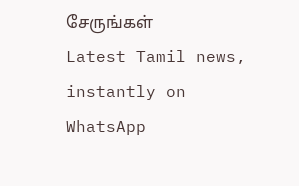சேருங்கள்
Latest Tamil news, instantly on WhatsApp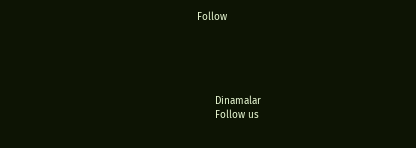Follow





      Dinamalar
      Follow us